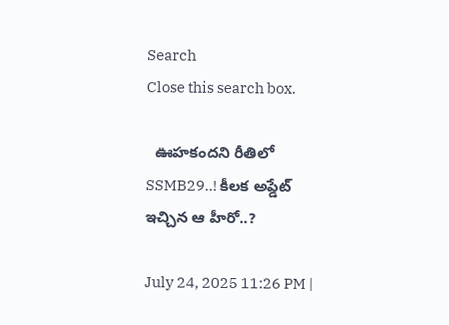Search
Close this search box.

  ఊహకందని రీతిలో SSMB29..! కీలక అప్డేట్ ఇచ్చిన ఆ హీరో..?

July 24, 2025 11:26 PM |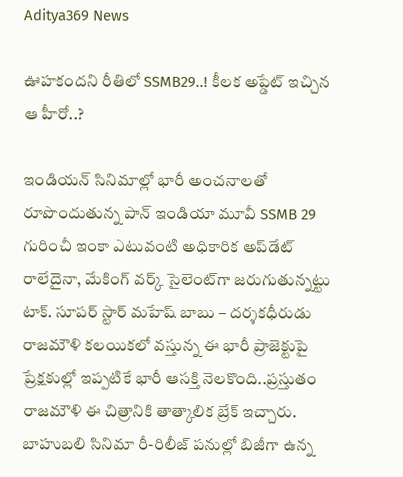Aditya369 News

ఊహకందని రీతిలో SSMB29..! కీలక అప్డేట్ ఇచ్చిన ఆ హీరో..?

ఇండియన్ సినిమాల్లో భారీ అంచనాలతో రూపొందుతున్న పాన్ ఇండియా మూవీ SSMB 29 గురించీ ఇంకా ఎటువంటి అధికారిక అప్‌డేట్ రాలేదైనా, మేకింగ్ వర్క్ సైలెంట్‌గా జరుగుతున్నట్టు టాక్. సూపర్ స్టార్ మహేష్ బాబు – దర్శకధీరుడు రాజమౌళి కలయికలో వస్తున్న ఈ భారీ ప్రాజెక్టుపై ప్రేక్షకుల్లో ఇప్పటికే భారీ ఆసక్తి నెలకొంది..ప్రస్తుతం రాజమౌళి ఈ చిత్రానికి తాత్కాలిక బ్రేక్ ఇచ్చారు. బాహుబలి సినిమా రీ-రిలీజ్ పనుల్లో బిజీగా ఉన్న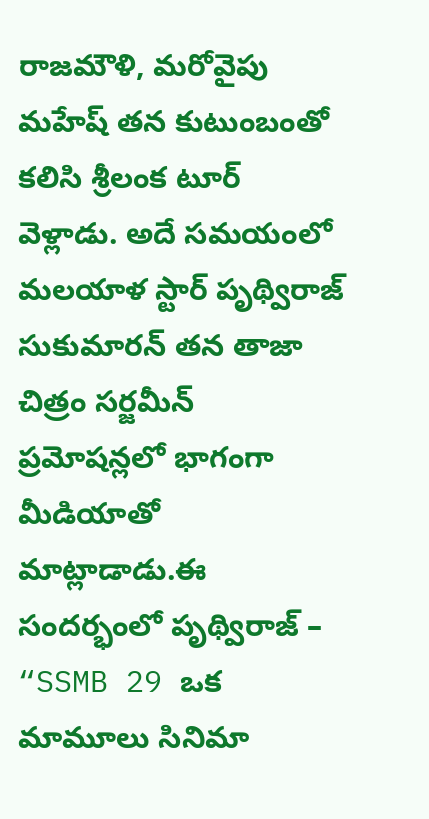రాజమౌళి, మరోవైపు మహేష్ తన కుటుంబంతో కలిసి శ్రీలంక టూర్ వెళ్లాడు. అదే సమయంలో మలయాళ స్టార్ పృథ్విరాజ్ సుకుమారన్ తన తాజా చిత్రం సర్జమీన్ ప్రమోషన్లలో భాగంగా మీడియాతో మాట్లాడాడు.ఈ సందర్భంలో పృథ్విరాజ్ – “SSMB 29 ఒక మామూలు సినిమా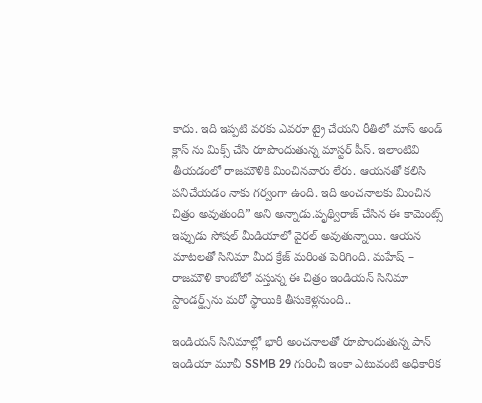కాదు. ఇది ఇప్పటి వరకు ఎవరూ ట్రై చేయని రీతిలో మాస్ అండ్ క్లాస్ ను మిక్స్ చేసి రూపొందుతున్న మాస్టర్ పీస్. ఇలాంటివి తీయడంలో రాజమౌళికి మించినవారు లేరు. ఆయనతో కలిసి పనిచేయడం నాకు గర్వంగా ఉంది. ఇది అంచనాలకు మించిన చిత్రం అవుతుంది” అని అన్నాడు.పృథ్విరాజ్ చేసిన ఈ కామెంట్స్ ఇప్పుడు సోషల్ మీడియాలో వైరల్ అవుతున్నాయి. ఆయన మాటలతో సినిమా మీద క్రేజ్ మరింత పెరిగింది. మహేష్ – రాజమౌళి కాంబోలో వస్తున్న ఈ చిత్రం ఇండియన్ సినిమా స్టాండర్డ్స్‌ను మరో స్థాయికి తీసుకెళ్లనుంది..

ఇండియన్ సినిమాల్లో భారీ అంచనాలతో రూపొందుతున్న పాన్ ఇండియా మూవీ SSMB 29 గురించీ ఇంకా ఎటువంటి అధికారిక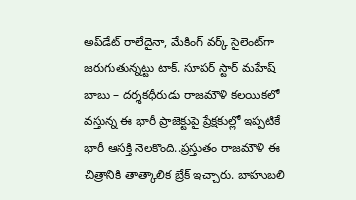అప్‌డేట్ రాలేదైనా, మేకింగ్ వర్క్ సైలెంట్‌గా జరుగుతున్నట్టు టాక్. సూపర్ స్టార్ మహేష్ బాబు – దర్శకధీరుడు రాజమౌళి కలయికలో వస్తున్న ఈ భారీ ప్రాజెక్టుపై ప్రేక్షకుల్లో ఇప్పటికే భారీ ఆసక్తి నెలకొంది..ప్రస్తుతం రాజమౌళి ఈ చిత్రానికి తాత్కాలిక బ్రేక్ ఇచ్చారు. బాహుబలి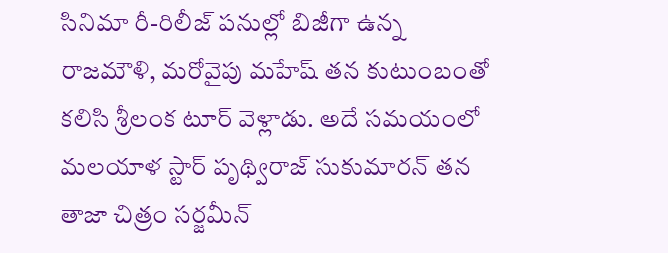సినిమా రీ-రిలీజ్ పనుల్లో బిజీగా ఉన్న రాజమౌళి, మరోవైపు మహేష్ తన కుటుంబంతో కలిసి శ్రీలంక టూర్ వెళ్లాడు. అదే సమయంలో మలయాళ స్టార్ పృథ్విరాజ్ సుకుమారన్ తన తాజా చిత్రం సర్జమీన్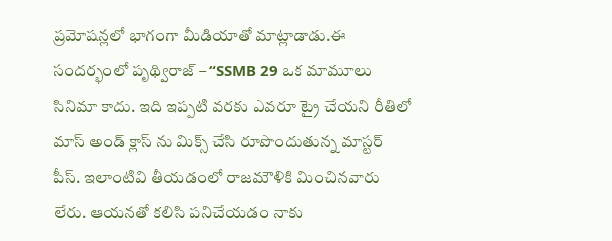ప్రమోషన్లలో భాగంగా మీడియాతో మాట్లాడాడు.ఈ సందర్భంలో పృథ్విరాజ్ – “SSMB 29 ఒక మామూలు సినిమా కాదు. ఇది ఇప్పటి వరకు ఎవరూ ట్రై చేయని రీతిలో మాస్ అండ్ క్లాస్ ను మిక్స్ చేసి రూపొందుతున్న మాస్టర్ పీస్. ఇలాంటివి తీయడంలో రాజమౌళికి మించినవారు లేరు. ఆయనతో కలిసి పనిచేయడం నాకు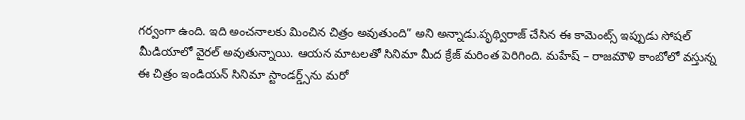గర్వంగా ఉంది. ఇది అంచనాలకు మించిన చిత్రం అవుతుంది” అని అన్నాడు.పృథ్విరాజ్ చేసిన ఈ కామెంట్స్ ఇప్పుడు సోషల్ మీడియాలో వైరల్ అవుతున్నాయి. ఆయన మాటలతో సినిమా మీద క్రేజ్ మరింత పెరిగింది. మహేష్ – రాజమౌళి కాంబోలో వస్తున్న ఈ చిత్రం ఇండియన్ సినిమా స్టాండర్డ్స్‌ను మరో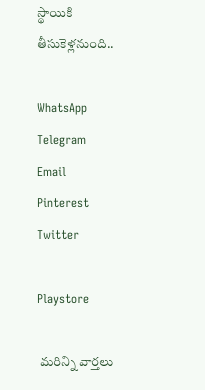స్థాయికి తీసుకెళ్లనుంది..

WhatsApp
Telegram
Email
Pinterest
Twitter

Playstore

 మరిన్ని వార్తలు